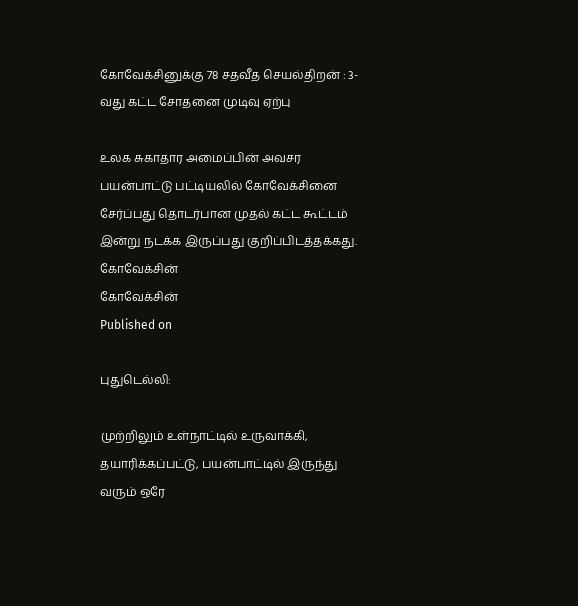கோவேக்சினுக்கு 78 சதவீத செயல்திறன் : 3-வது கட்ட சோதனை முடிவு ஏற்பு

உலக சுகாதார அமைப்பின் அவசர பயன்பாட்டு பட்டியலில் கோவேக்சினை சேர்ப்பது தொடர்பான முதல் கட்ட கூட்டம் இன்று நடக்க இருப்பது குறிப்பிடத்தக்கது.
கோவேக்சின்
கோவேக்சின்
Published on

புதுடெல்லி:

முற்றிலும் உள்நாட்டில் உருவாக்கி, தயாரிக்கப்பட்டு, பயன்பாட்டில் இருந்து வரும் ஒரே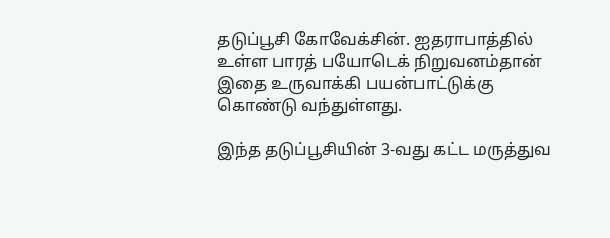தடுப்பூசி கோவேக்சின். ஐதராபாத்தில் உள்ள பாரத் பயோடெக் நிறுவனம்தான் இதை உருவாக்கி பயன்பாட்டுக்கு கொண்டு வந்துள்ளது.

இந்த தடுப்பூசியின் 3-வது கட்ட மருத்துவ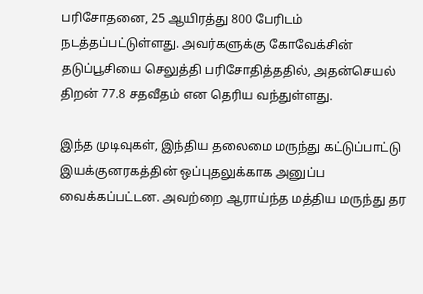பரிசோதனை, 25 ஆயிரத்து 800 பேரிடம் நடத்தப்பட்டுள்ளது. அவர்களுக்கு கோவேக்சின் தடுப்பூசியை செலுத்தி பரிசோதித்ததில், அதன்செயல் திறன் 77.8 சதவீதம் என தெரிய வந்துள்ளது.

இந்த முடிவுகள், இந்திய தலைமை மருந்து கட்டுப்பாட்டு இயக்குனரகத்தின் ஒப்புதலுக்காக அனுப்ப வைக்கப்பட்டன. அவற்றை ஆராய்ந்த மத்திய மருந்து தர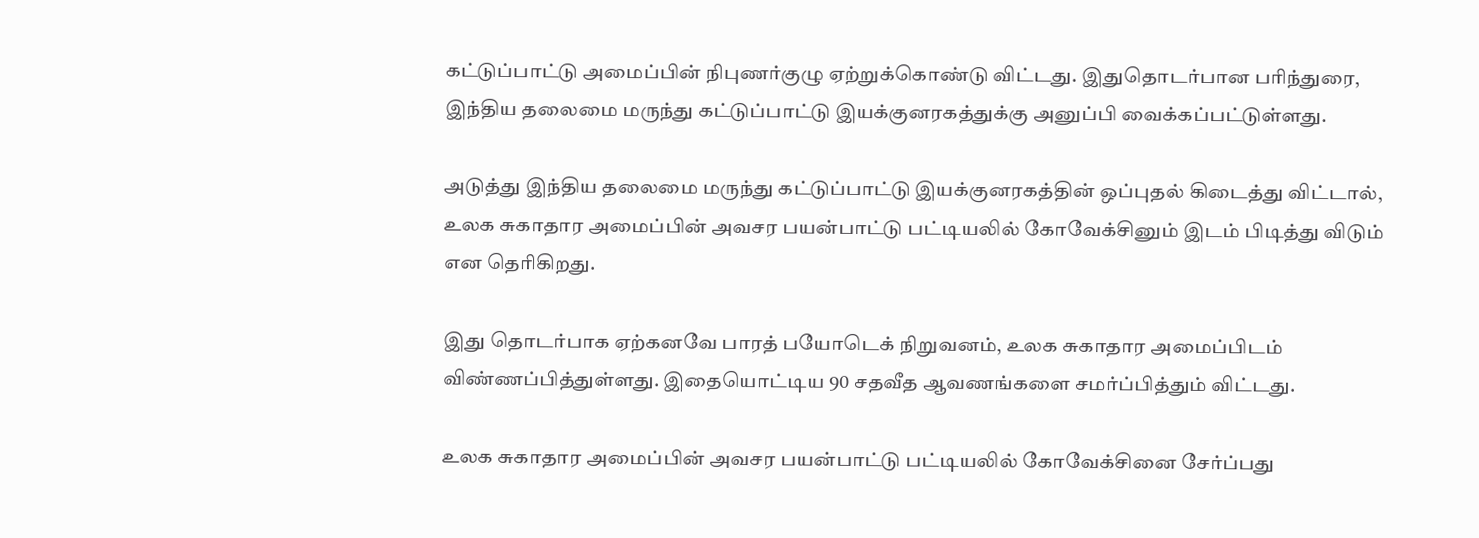கட்டுப்பாட்டு அமைப்பின் நிபுணர்குழு ஏற்றுக்கொண்டு விட்டது. இதுதொடர்பான பரிந்துரை, இந்திய தலைமை மருந்து கட்டுப்பாட்டு இயக்குனரகத்துக்கு அனுப்பி வைக்கப்பட்டுள்ளது.

அடுத்து இந்திய தலைமை மருந்து கட்டுப்பாட்டு இயக்குனரகத்தின் ஒப்புதல் கிடைத்து விட்டால், உலக சுகாதார அமைப்பின் அவசர பயன்பாட்டு பட்டியலில் கோவேக்சினும் இடம் பிடித்து விடும் என தெரிகிறது.

இது தொடர்பாக ஏற்கனவே பாரத் பயோடெக் நிறுவனம், உலக சுகாதார அமைப்பிடம் விண்ணப்பித்துள்ளது. இதையொட்டிய 90 சதவீத ஆவணங்களை சமர்ப்பித்தும் விட்டது.

உலக சுகாதார அமைப்பின் அவசர பயன்பாட்டு பட்டியலில் கோவேக்சினை சேர்ப்பது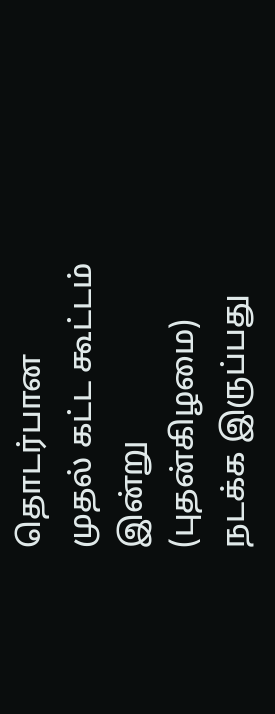தொடர்பான முதல் கட்ட கூட்டம் இன்று (புதன்கிழமை) நடக்க இருப்பது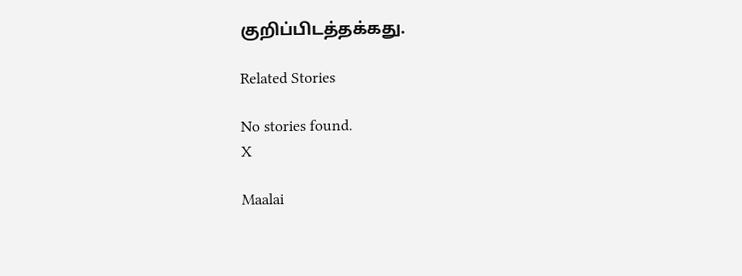குறிப்பிடத்தக்கது.

Related Stories

No stories found.
X

Maalai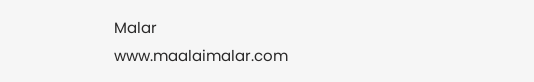Malar
www.maalaimalar.com